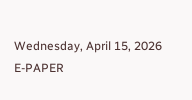Wednesday, April 15, 2026
E-PAPER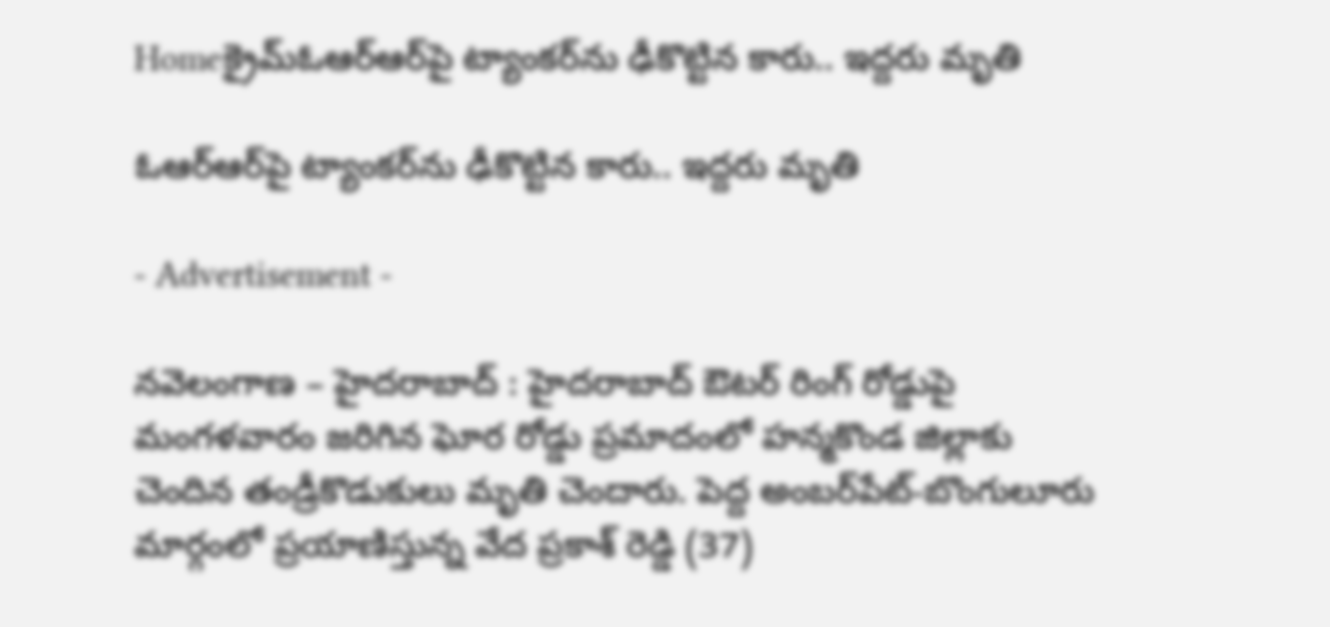Homeక్రైమ్ఓఆర్‌ఆర్‌పై ట్యాంకర్‌ను ఢీకొట్టిన కారు.. ఇద్దరు మృతి

ఓఆర్‌ఆర్‌పై ట్యాంకర్‌ను ఢీకొట్టిన కారు.. ఇద్దరు మృతి

- Advertisement -

నవెలంగాణ – హైదరాబాద్ : హైదరాబాద్ ఔటర్ రింగ్ రోడ్డుపై మంగళవారం జరిగిన ఘోర రోడ్డు ప్రమాదంలో హన్మకొండ జిల్లాకు చెందిన తండ్రీకొడుకులు మృతి చెందారు. పెద్ద అంబర్‌పేట్-బొంగులూరు మార్గంలో ప్రయాణిస్తున్న వేద ప్రకాశ్ రెడ్డి (37)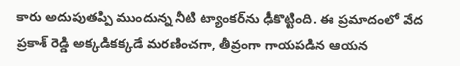కారు అదుపుతప్పి ముందున్న నీటి ట్యాంకర్‌ను ఢీకొట్టింది. ఈ ప్రమాదంలో వేద ప్రకాశ్ రెడ్డి అక్కడికక్కడే మరణించగా, తీవ్రంగా గాయపడిన ఆయన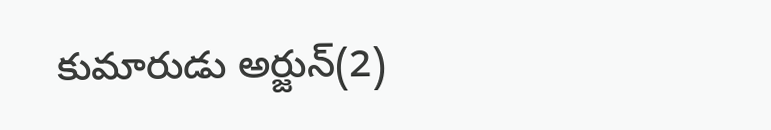కుమారుడు అర్జున్(2)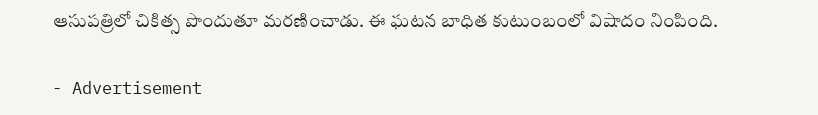ఆసుపత్రిలో చికిత్స పొందుతూ మరణించాడు. ఈ ఘటన బాధిత కుటుంబంలో విషాదం నింపింది.

- Advertisement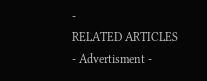-
RELATED ARTICLES
- Advertisment -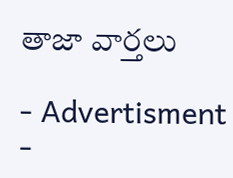తాజా వార్తలు

- Advertisment -